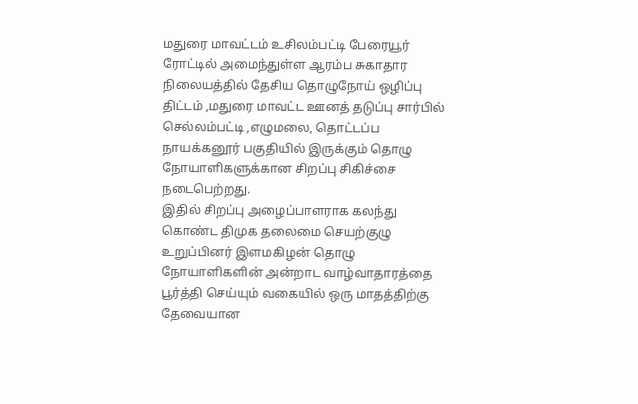மதுரை மாவட்டம் உசிலம்பட்டி பேரையூர் ரோட்டில் அமைந்துள்ள ஆரம்ப சுகாதார நிலையத்தில் தேசிய தொழுநோய் ஒழிப்பு திட்டம் ,மதுரை மாவட்ட ஊனத் தடுப்பு சார்பில் செல்லம்பட்டி ,எழுமலை, தொட்டப்ப நாயக்கனூர் பகுதியில் இருக்கும் தொழு நோயாளிகளுக்கான சிறப்பு சிகிச்சை நடைபெற்றது.
இதில் சிறப்பு அழைப்பாளராக கலந்து கொண்ட திமுக தலைமை செயற்குழு உறுப்பினர் இளமகிழன் தொழு நோயாளிகளின் அன்றாட வாழ்வாதாரத்தை பூர்த்தி செய்யும் வகையில் ஒரு மாதத்திற்கு தேவையான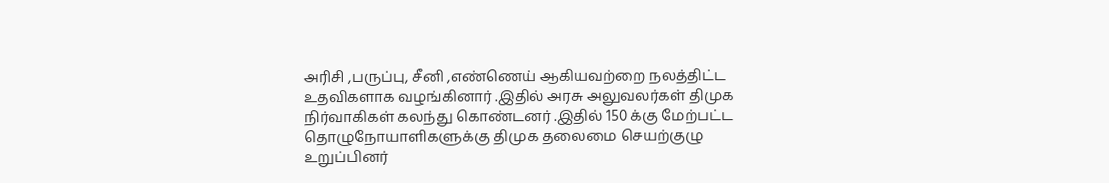அரிசி ,பருப்பு, சீனி ,எண்ணெய் ஆகியவற்றை நலத்திட்ட உதவிகளாக வழங்கினார் .இதில் அரசு அலுவலர்கள் திமுக நிர்வாகிகள் கலந்து கொண்டனர் .இதில் 150 க்கு மேற்பட்ட தொழுநோயாளிகளுக்கு திமுக தலைமை செயற்குழு உறுப்பினர்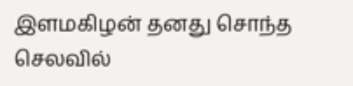இளமகிழன் தனது சொந்த செலவில்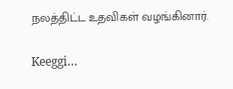நலத்திட்ட உதவிகள் வழங்கினார்.

Keeggi…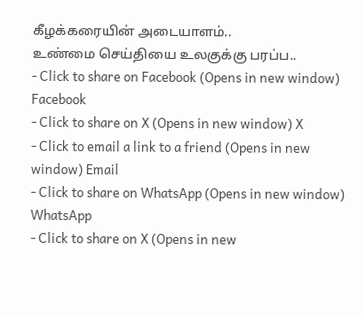கீழக்கரையின் அடையாளம்..
உண்மை செய்தியை உலகுக்கு பரப்ப..
- Click to share on Facebook (Opens in new window) Facebook
- Click to share on X (Opens in new window) X
- Click to email a link to a friend (Opens in new window) Email
- Click to share on WhatsApp (Opens in new window) WhatsApp
- Click to share on X (Opens in new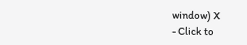window) X
- Click to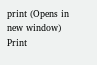print (Opens in new window) Print